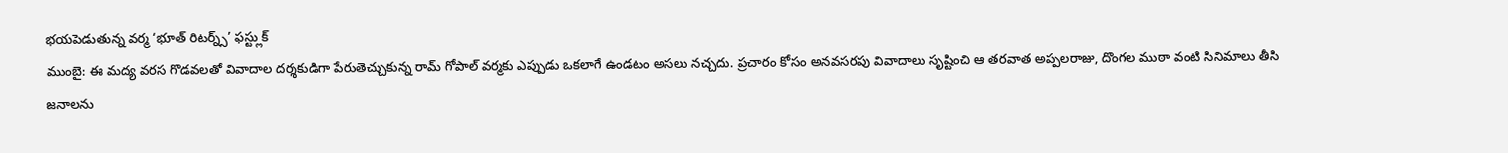భయపెడుతున్న వర్మ ‘భూత్ రిటర్న్స్’ ఫస్ట్లుక్
ముంబై: ఈ మద్య వరస గొడవలతో వివాదాల దర్శకుడిగా పేరుతెచ్చుకున్న రామ్ గోపాల్ వర్మకు ఎప్పుడు ఒకలాగే ఉండటం అసలు నచ్చదు. ప్రచారం కోసం అనవసరపు వివాదాలు సృష్టించి ఆ తరవాత అప్పలరాజు, దొంగల ముఠా వంటి సినిమాలు తీసి జనాలను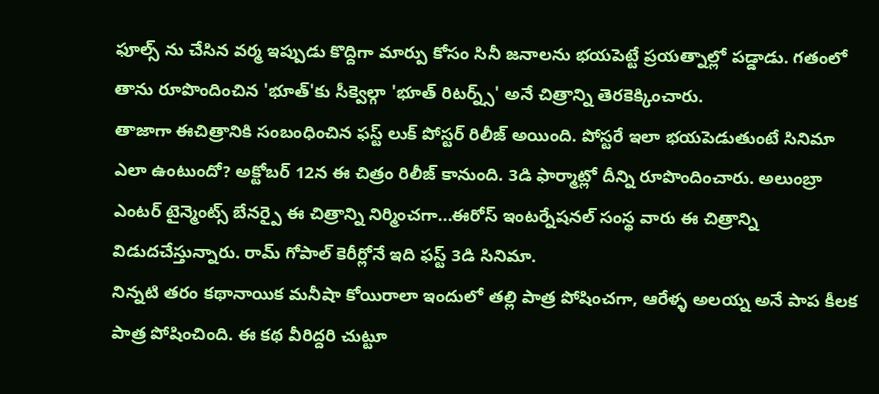ఫూల్స్ ను చేసిన వర్మ ఇప్పుడు కొద్దిగా మార్పు కోసం సినీ జనాలను భయపెట్టే ప్రయత్నాల్లో పడ్డాడు. గతంలో తాను రూపొందించిన 'భూత్'కు సీక్వెల్గా 'భూత్ రిటర్న్స్' అనే చిత్రాన్ని తెరకెక్కించారు.
తాజాగా ఈచిత్రానికి సంబంధించిన ఫస్ట్ లుక్ పోస్టర్ రిలీజ్ అయింది. పోస్టరే ఇలా భయపెడుతుంటే సినిమా ఎలా ఉంటుందో? అక్టోబర్ 12న ఈ చిత్రం రిలీజ్ కానుంది. 3డి ఫార్మాట్లో దీన్ని రూపొందించారు. అలుంబ్రా ఎంటర్ టైన్మెంట్స్ బేనర్పై ఈ చిత్రాన్ని నిర్మించగా...ఈరోస్ ఇంటర్నేషనల్ సంస్థ వారు ఈ చిత్రాన్ని విడుదచేస్తున్నారు. రామ్ గోపాల్ కెరీర్లోనే ఇది ఫస్ట్ 3డి సినిమా.
నిన్నటి తరం కథానాయిక మనీషా కోయిరాలా ఇందులో తల్లి పాత్ర పోషించగా, ఆరేళ్ళ అలయ్న అనే పాప కీలక పాత్ర పోషించింది. ఈ కథ వీరిద్దరి చుట్టూ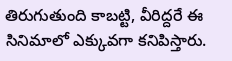తిరుగుతుంది కాబట్టి, వీరిద్దరే ఈ సినిమాలో ఎక్కువగా కనిపిస్తారు.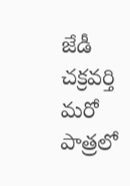జేడీ చక్రవర్తి మరో పాత్రలో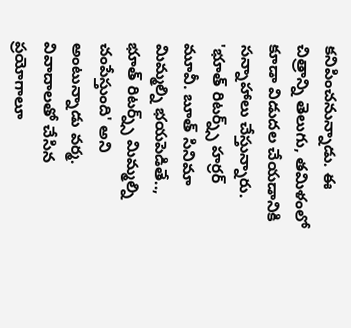కనిపించనున్నాడు. ఈ చిత్రాన్ని తెలుగు, తమిళంలో కూడా విడుదల చేయడానికి సన్నాహాలు చేస్తున్నారు.
'భూత్ రిటర్న్స్ హర్రర్ మూవీ. బూత్ సినిమా మిమ్మల్ని భయపెడితే.., భూత్ రిటర్న్స్ మిమ్మల్ని చంపేస్తుంది' అని అంటున్నాడు వర్మ. వివాదాలతో చేసిన ప్రయోగాలూ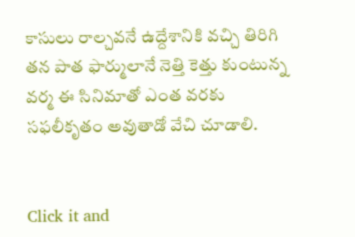కాసులు రాల్చవనే ఉద్దేశానికి వచ్చి తిరిగి తన పాత ఫార్ములానే నెత్తి కెత్తు కుంటున్న వర్మ ఈ సినిమాతో ఎంత వరకు సఫలీకృతం అవుతాడో వేచి చూడాలి.


Click it and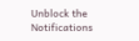Unblock the Notifications